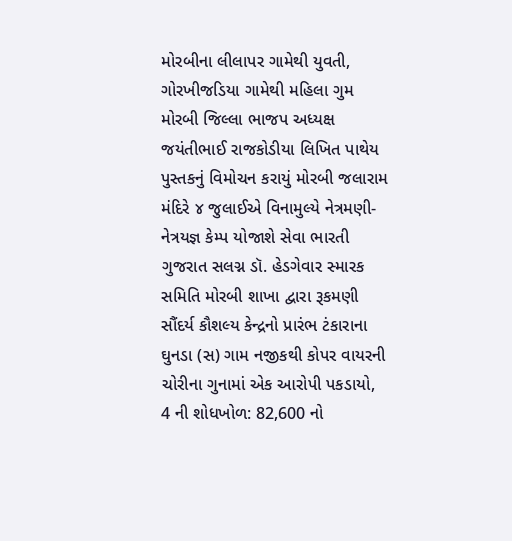મોરબીના લીલાપર ગામેથી યુવતી, ગોરખીજડિયા ગામેથી મહિલા ગુમ મોરબી જિલ્લા ભાજપ અધ્યક્ષ જયંતીભાઈ રાજકોડીયા લિખિત પાથેય પુસ્તકનું વિમોચન કરાયું મોરબી જલારામ મંદિરે ૪ જુલાઈએ વિનામુલ્યે નેત્રમણી-નેત્રયજ્ઞ કેમ્પ યોજાશે સેવા ભારતી ગુજરાત સલગ્ન ડૉ. હેડગેવાર સ્મારક સમિતિ મોરબી શાખા દ્વારા રૂકમણી સૌંદર્ય કૌશલ્ય કેન્દ્રનો પ્રારંભ ટંકારાના ઘુનડા (સ) ગામ નજીકથી કોપર વાયરની ચોરીના ગુનામાં એક આરોપી પકડાયો, 4 ની શોધખોળ: 82,600 નો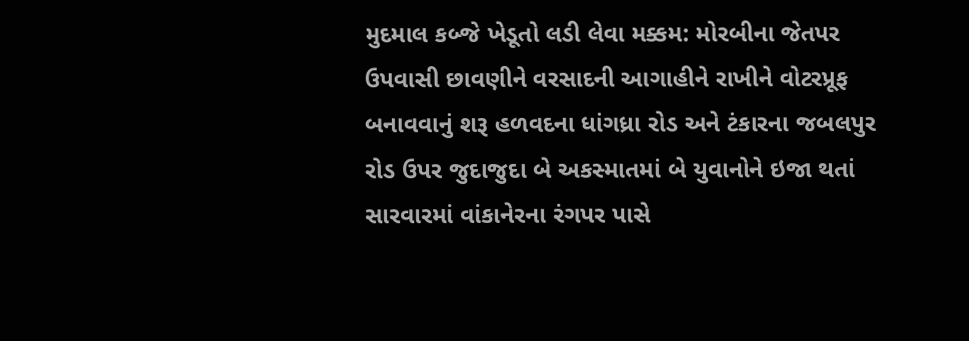મુદમાલ કબ્જે ખેડૂતો લડી લેવા મક્કમ: મોરબીના જેતપર ઉપવાસી છાવણીને વરસાદની આગાહીને રાખીને વોટરપ્રૂફ બનાવવાનું શરૂ હળવદના ધાંગધ્રા રોડ અને ટંકારના જબલપુર રોડ ઉપર જુદાજુદા બે અકસ્માતમાં બે યુવાનોને ઇજા થતાં સારવારમાં વાંકાનેરના રંગપર પાસે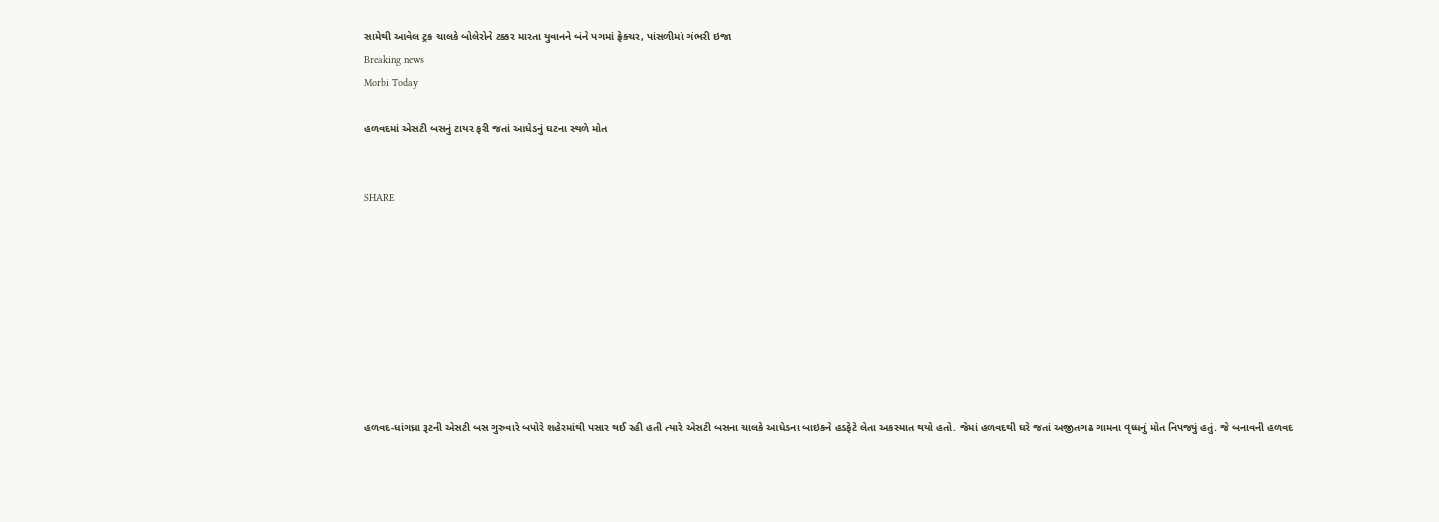સામેથી આવેલ ટ્રક ચાલકે બોલેરોને ટક્કર મારતા યુવાનને બંને પગમાં ફ્રેક્ચર, પાંસળીમાં ગંભરી ઇજા
Breaking news
Morbi Today

હળવદમાં એસટી બસનું ટાયર ફરી જતાં આધેડનું ઘટના સ્થળે મોત


SHARE









હળવદ-ધાંગધ્રા રૂટની એસટી બસ ગુરુવારે બપોરે શહેરમાંથી પસાર થઈ રહી હતી ત્યારે એસટી બસના ચાલકે આધેડના બાઇકને હડફેટે લેતા અકસ્માત થયો હતો. જેમાં હળવદથી ઘરે જતાં અજીતગઢ ગામના વૃધ્ધનું મોત નિપજ્યું હતું. જે બનાવની હળવદ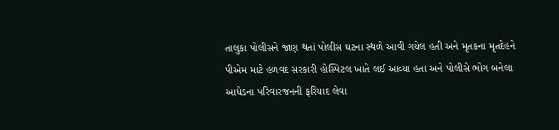તાલુકા પોલીસને જાણ થતાં પોલીસ ઘટના સ્થળે આવી ગયેલ હતી અને મૃતકના મૃતદેહને પીએમ માટે હળવદ સરકારી હોસ્પિટલ ખાતે લઈ આવ્યા હતા અને પોલીસે ભોગ બનેલા આધેડના પરિવારજનની ફરિયાદ લેવા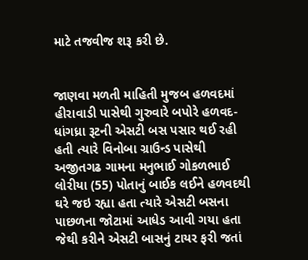માટે તજવીજ શરૂ કરી છે.


જાણવા મળતી માહિતી મુજબ હળવદમાં હીરાવાડી પાસેથી ગુરુવારે બપોરે હળવદ-ધાંગધ્રા રૂટની એસટી બસ પસાર થઈ રહી હતી ત્યારે વિનોબા ગ્રાઉન્ડ પાસેથી અજીતગઢ ગામના મનુભાઈ ગોકળભાઈ લોરીયા (55) પોતાનું બાઈક લઈને હળવદથી ઘરે જઇ રહ્યા હતા ત્યારે એસટી બસના પાછળના જોટામાં આધેડ આવી ગયા હતા જેથી કરીને એસટી બાસનું ટાયર ફરી જતાં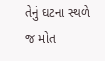તેનું ઘટના સ્થળે જ મોત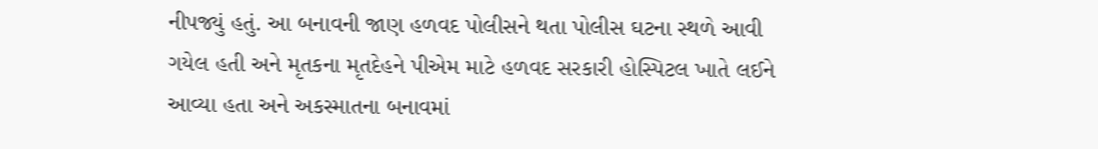નીપજ્યું હતું. આ બનાવની જાણ હળવદ પોલીસને થતા પોલીસ ઘટના સ્થળે આવી ગયેલ હતી અને મૃતકના મૃતદેહને પીએમ માટે હળવદ સરકારી હોસ્પિટલ ખાતે લઈને આવ્યા હતા અને અકસ્માતના બનાવમાં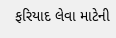ફરિયાદ લેવા માટેની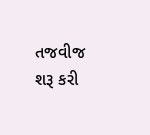તજવીજ શરૂ કરી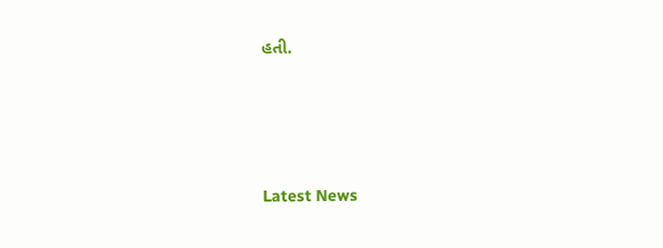હતી.






Latest News